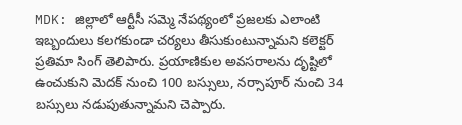MDK: జిల్లాలో ఆర్టీసీ సమ్మె నేపథ్యంలో ప్రజలకు ఎలాంటి ఇబ్బందులు కలగకుండా చర్యలు తీసుకుంటున్నామని కలెక్టర్ ప్రతిమా సింగ్ తెలిపారు. ప్రయాణికుల అవసరాలను దృష్టిలో ఉంచుకుని మెదక్ నుంచి 100 బస్సులు, నర్సాపూర్ నుంచి 34 బస్సులు నడుపుతున్నామని చెప్పారు.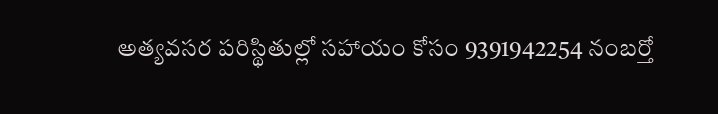అత్యవసర పరిస్థితుల్లో సహాయం కోసం 9391942254 నంబర్తో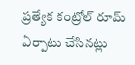ప్రత్యేక కంట్రోల్ రూమ్ ఏర్పాటు చేసినట్లు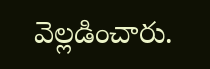వెల్లడించారు.